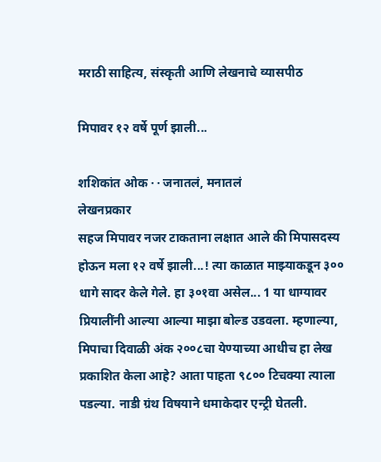मराठी साहित्य, संस्कृती आणि लेखनाचे व्यासपीठ

मिपावर १२ वर्षे पूर्ण झाली...

शशिकांत ओक · · जनातलं, मनातलं
लेखनप्रकार
सहज मिपावर नजर टाकताना लक्षात आले की मिपासदस्य होऊन मला १२ वर्षे झाली...! त्या काळात माझ्याकडून ३०० धागे सादर केले गेले. हा ३०१वा असेल... 1 या धाग्यावर प्रियालींनी आल्या आल्या माझा बोल्ड उडवला. म्हणाल्या, मिपाचा दिवाळी अंक २००८चा येण्याच्या आधीच हा लेख प्रकाशित केला आहे? आता पाहता ९८०० टिचक्या त्याला पडल्या. नाडी ग्रंथ विषयाने धमाकेदार एन्ट्री घेतली.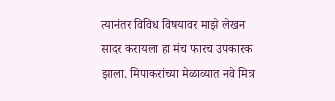त्यानंतर विविध विषयावर माझे लेखन सादर करायला हा मंच फारच उपकारक झाला. मिपाकरांच्या मेळाव्यात नवे मित्र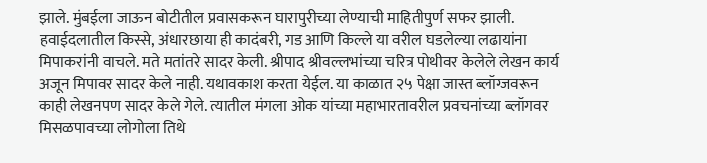झाले. मुंबईला जाऊन बोटीतील प्रवासकरून घारापुरीच्या लेण्याची माहितीपुर्ण सफर झाली. हवाईदलातील किस्से, अंधारछाया ही कादंबरी, गड आणि किल्ले या वरील घडलेल्या लढायांना मिपाकरांनी वाचले. मते मतांतरे सादर केली. श्रीपाद श्रीवल्लभांच्या चरित्र पोथीवर केलेले लेखन कार्य अजून मिपावर सादर केले नाही. यथावकाश करता येईल. या काळात २५ पेक्षा जास्त ब्लॉग्जवरून काही लेखनपण सादर केले गेले. त्यातील मंगला ओक यांच्या महाभारतावरील प्रवचनांच्या ब्लॉगवर मिसळपावच्या लोगोला तिथे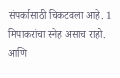संपर्कासाठी चिकटवला आहे. 1 मिपाकरांचा स्नेह असाच राहो. आणि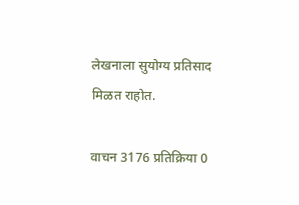लेखनाला सुयोग्य प्रतिसाद मिळत राहोत.

वाचन 3176 प्रतिक्रिया 0